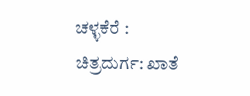ಚಳ್ಳಕೆರೆ :
ಚಿತ್ರದುರ್ಗ: ಖಾತೆ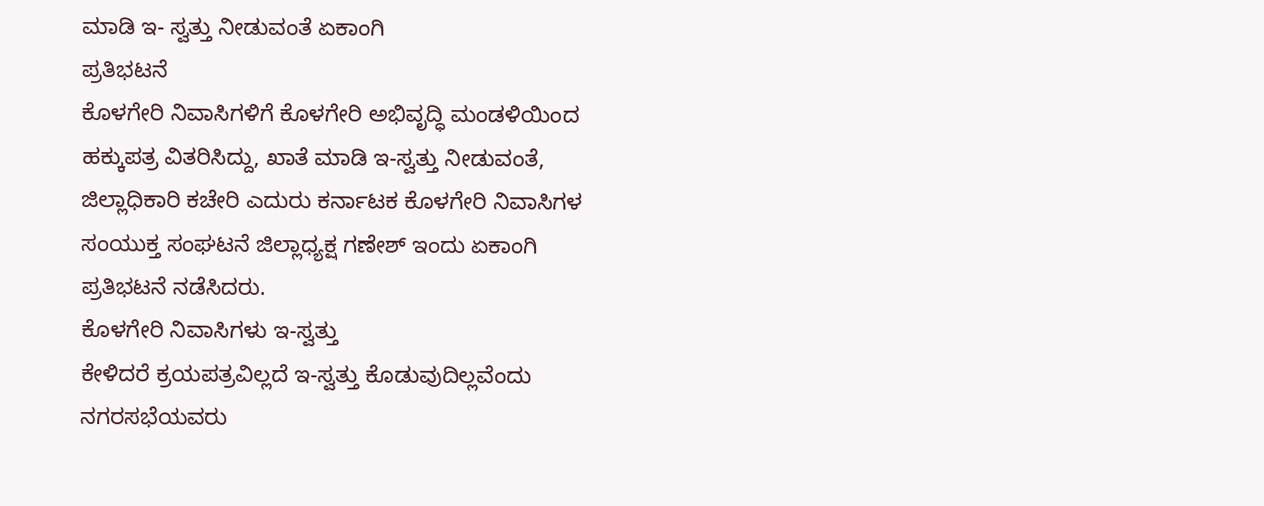ಮಾಡಿ ಇ- ಸ್ವತ್ತು ನೀಡುವಂತೆ ಏಕಾಂಗಿ
ಪ್ರತಿಭಟನೆ
ಕೊಳಗೇರಿ ನಿವಾಸಿಗಳಿಗೆ ಕೊಳಗೇರಿ ಅಭಿವೃದ್ಧಿ ಮಂಡಳಿಯಿಂದ
ಹಕ್ಕುಪತ್ರ ವಿತರಿಸಿದ್ದು, ಖಾತೆ ಮಾಡಿ ಇ-ಸ್ವತ್ತು ನೀಡುವಂತೆ,
ಜಿಲ್ಲಾಧಿಕಾರಿ ಕಚೇರಿ ಎದುರು ಕರ್ನಾಟಕ ಕೊಳಗೇರಿ ನಿವಾಸಿಗಳ
ಸಂಯುಕ್ತ ಸಂಘಟನೆ ಜಿಲ್ಲಾಧ್ಯಕ್ಷ ಗಣೇಶ್ ಇಂದು ಏಕಾಂಗಿ
ಪ್ರತಿಭಟನೆ ನಡೆಸಿದರು.
ಕೊಳಗೇರಿ ನಿವಾಸಿಗಳು ಇ-ಸ್ವತ್ತು
ಕೇಳಿದರೆ ಕ್ರಯಪತ್ರವಿಲ್ಲದೆ ಇ-ಸ್ವತ್ತು ಕೊಡುವುದಿಲ್ಲವೆಂದು
ನಗರಸಭೆಯವರು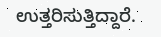ಉತ್ತರಿಸುತ್ತಿದ್ದಾರೆ.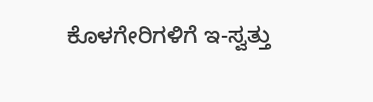ಕೊಳಗೇರಿಗಳಿಗೆ ಇ-ಸ್ವತ್ತು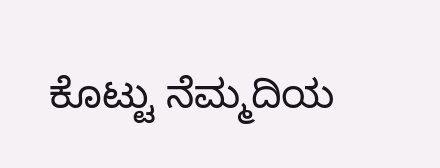ಕೊಟ್ಟು ನೆಮ್ಮದಿಯ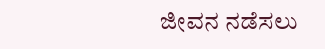ಜೀವನ ನಡೆಸಲು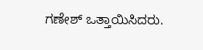ಗಣೇಶ್ ಒತ್ತಾಯಿಸಿದರು.